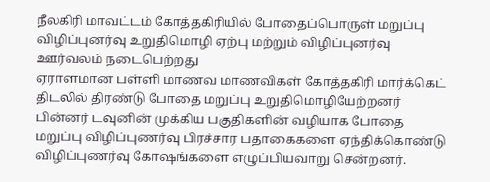நீலகிரி மாவட்டம் கோத்தகிரியில் போதைப்பொருள் மறுப்பு விழிப்புனர்வு உறுதிமொழி ஏற்பு மற்றும் விழிப்புனர்வு ஊர்வலம் நடைபெற்றது
ஏராளமான பள்ளி மாணவ மாணவிகள் கோத்தகிரி மார்க்கெட் திடலில் திரண்டு போதை மறுப்பு உறுதிமொழியேற்றனர் பின்னர் டவுனின் முக்கிய பகுதிகளின் வழியாக போதை மறுப்பு விழிப்புணர்வு பிரச்சார பதாகைகளை ஏந்திக்கொண்டு விழிப்புணர்வு கோஷங்களை எழுப்பியவாறு சென்றனர்.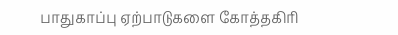பாதுகாப்பு ஏற்பாடுகளை கோத்தகிரி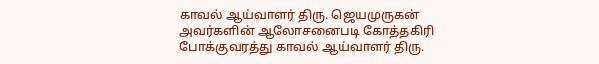காவல் ஆய்வாளர் திரு. ஜெயமுருகன் அவர்களின் ஆலோசனைபடி கோத்தகிரி போக்குவரத்து காவல் ஆய்வாளர் திரு.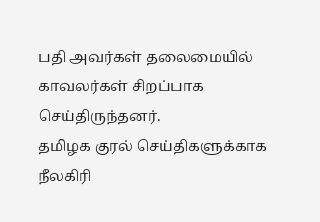பதி அவர்கள் தலைமையில் காவலர்கள் சிறப்பாக செய்திருந்தனர்.
தமிழக குரல் செய்திகளுக்காக நீலகிரி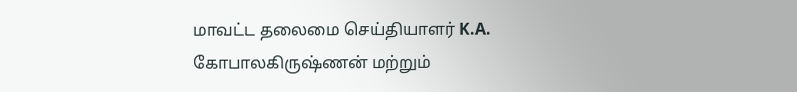மாவட்ட தலைமை செய்தியாளர் K.A. கோபாலகிருஷ்ணன் மற்றும்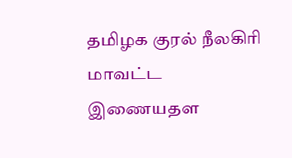தமிழக குரல் நீலகிரி மாவட்ட இணையதள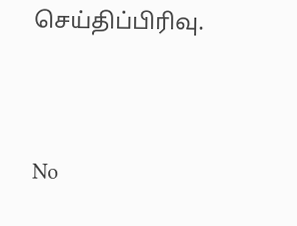செய்திப்பிரிவு.




No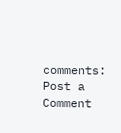comments:
Post a Comment